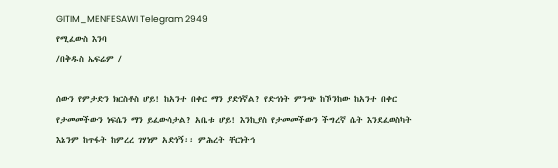GITIM_MENFESAWI Telegram 2949
የሚፈውስ እንባ
/በቅዱስ ኤፍሬም /

ሰውን የምታድን ክርስቶስ ሆይ! ከአንተ በቀር ማን ያድነኛል? የድኅነት ምንጭ ከኾንከው ከአንተ በቀር የታመመችውን ነፍሴን ማን ይፈውሳታል? አቤቱ ሆይ! እንኪያስ የታመመችውን ችግረኛ ሴት እንደፈወስካት እኔንም ከጥፋት ከምረረ ገሃነም አድነኝ፡፡ ምሕረት ቸርነትኅ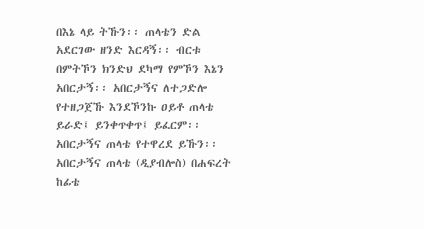በእኔ ላይ ትኹን፡፡ ጠላቴን ድል አደርገው ዘንድ እርዳኝ፡፡ ብርቱ በምትኾን ክንድህ ደካማ የምኾን እኔን አበርታኝ፡፡ አበርታኝና ለተጋድሎ የተዘጋጀኹ እንደኾንኩ ዐይቶ ጠላቴ ይራድ፤ ይንቀጥቀጥ፤ ይፈርም፡፡ አበርታኝና ጠላቴ የተዋረደ ይኹን፡፡ አበርታኝና ጠላቴ (ዲያብሎስ) በሐፍረት ከፊቴ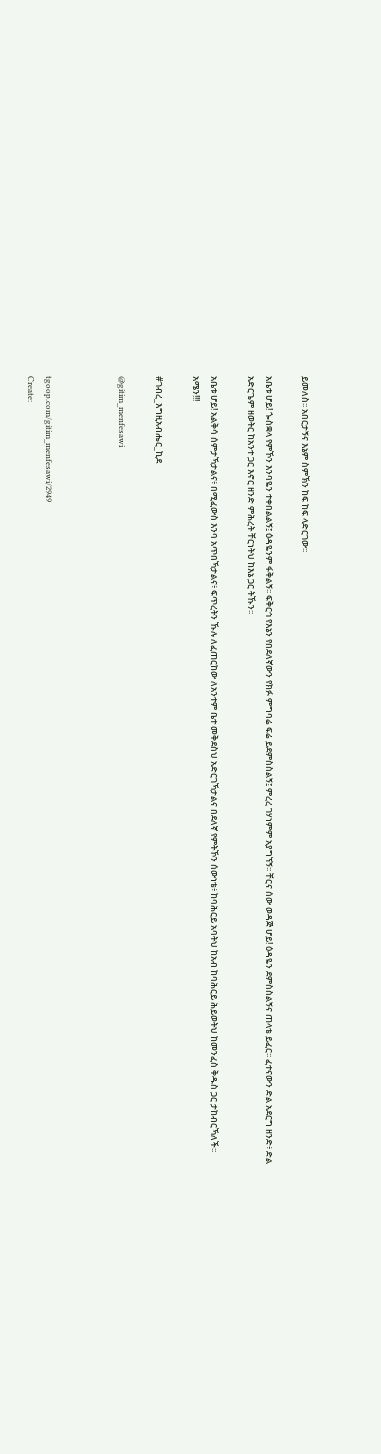ይመለስ፡፡ አበርታኝና እኔም ስምኽን ከፍ ከፍ ላድርገው፡፡

አቤቱ ሆይ! ጐስቋላ የምኾን እንባዬን ተቀበልልኝ፤ ዕዳዬንም ፋቅልኝ፡፡ ፍቅርኅ የእኔን የበደለኛውን የክፉ ምግባሬ ፍሬ ይደምስስልኝ፤ ምረረ ገሃነምም አያግኘኝ፡፡ ቸርና ሰው ወዳጅ ሆይ! ዕዳዬን ደምስስልኝና ጠላቴ ይፈር፡፡ ፈተናውን ድል አደርግ ዘንድ፥ ድል አድርጌም ዘወትር ከአንተ ጋር እኖር ዘንድ ምሕረት ቸርነትህ ከእኔ ጋር ትኹን፡፡

አቤቱ ሆይ! አልቅሳ ሰምታኻታልና፥ በሚፈውስ እንባ አጥበኻታልና፥ ፍጥረትን ኹሉ ለፈጠርከው ለአንተም ቤተ መቅደስህ አድርገኻታልና በደለኛ የምትኾን ሰውነቴ፥ ከባሕርይ አባትህ ከአብ ከባሕርይ ሕይወትህ ከመንፈስ ቅዱስ ጋር ታከብርኻለች፡፡ አሜን!!!

#ገብረ_እግዚአብሔር_ኪደ

@gitim_menfesawi



tgoop.com/gitim_menfesawi/2949
Create: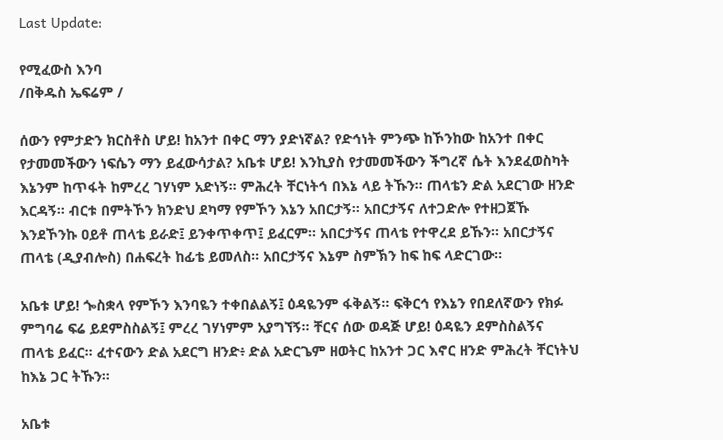Last Update:

የሚፈውስ እንባ
/በቅዱስ ኤፍሬም /

ሰውን የምታድን ክርስቶስ ሆይ! ከአንተ በቀር ማን ያድነኛል? የድኅነት ምንጭ ከኾንከው ከአንተ በቀር የታመመችውን ነፍሴን ማን ይፈውሳታል? አቤቱ ሆይ! እንኪያስ የታመመችውን ችግረኛ ሴት እንደፈወስካት እኔንም ከጥፋት ከምረረ ገሃነም አድነኝ፡፡ ምሕረት ቸርነትኅ በእኔ ላይ ትኹን፡፡ ጠላቴን ድል አደርገው ዘንድ እርዳኝ፡፡ ብርቱ በምትኾን ክንድህ ደካማ የምኾን እኔን አበርታኝ፡፡ አበርታኝና ለተጋድሎ የተዘጋጀኹ እንደኾንኩ ዐይቶ ጠላቴ ይራድ፤ ይንቀጥቀጥ፤ ይፈርም፡፡ አበርታኝና ጠላቴ የተዋረደ ይኹን፡፡ አበርታኝና ጠላቴ (ዲያብሎስ) በሐፍረት ከፊቴ ይመለስ፡፡ አበርታኝና እኔም ስምኽን ከፍ ከፍ ላድርገው፡፡

አቤቱ ሆይ! ጐስቋላ የምኾን እንባዬን ተቀበልልኝ፤ ዕዳዬንም ፋቅልኝ፡፡ ፍቅርኅ የእኔን የበደለኛውን የክፉ ምግባሬ ፍሬ ይደምስስልኝ፤ ምረረ ገሃነምም አያግኘኝ፡፡ ቸርና ሰው ወዳጅ ሆይ! ዕዳዬን ደምስስልኝና ጠላቴ ይፈር፡፡ ፈተናውን ድል አደርግ ዘንድ፥ ድል አድርጌም ዘወትር ከአንተ ጋር እኖር ዘንድ ምሕረት ቸርነትህ ከእኔ ጋር ትኹን፡፡

አቤቱ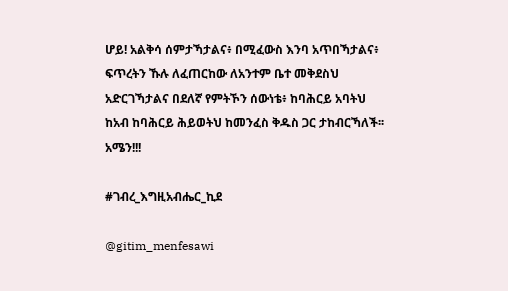ሆይ! አልቅሳ ሰምታኻታልና፥ በሚፈውስ እንባ አጥበኻታልና፥ ፍጥረትን ኹሉ ለፈጠርከው ለአንተም ቤተ መቅደስህ አድርገኻታልና በደለኛ የምትኾን ሰውነቴ፥ ከባሕርይ አባትህ ከአብ ከባሕርይ ሕይወትህ ከመንፈስ ቅዱስ ጋር ታከብርኻለች፡፡ አሜን!!!

#ገብረ_እግዚአብሔር_ኪደ

@gitim_menfesawi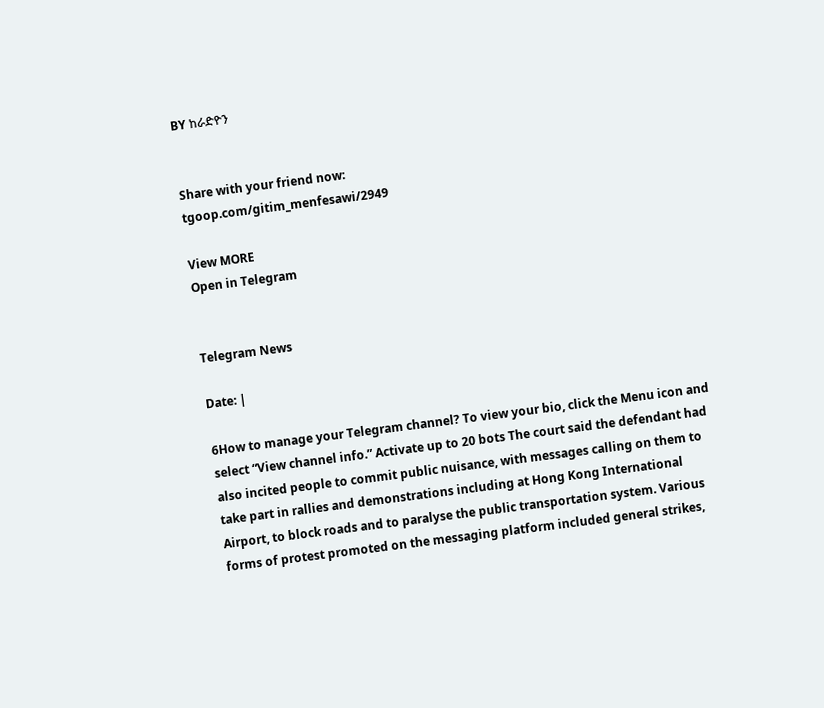BY ከራድዮን


Share with your friend now:
tgoop.com/gitim_menfesawi/2949

View MORE
Open in Telegram


Telegram News

Date: |

6How to manage your Telegram channel? To view your bio, click the Menu icon and select “View channel info.” Activate up to 20 bots The court said the defendant had also incited people to commit public nuisance, with messages calling on them to take part in rallies and demonstrations including at Hong Kong International Airport, to block roads and to paralyse the public transportation system. Various forms of protest promoted on the messaging platform included general strikes,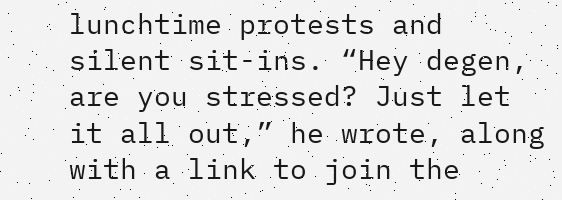lunchtime protests and silent sit-ins. “Hey degen, are you stressed? Just let it all out,” he wrote, along with a link to join the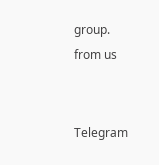group.
from us


Telegram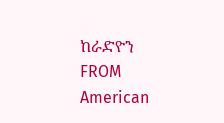ከራድዮን
FROM American